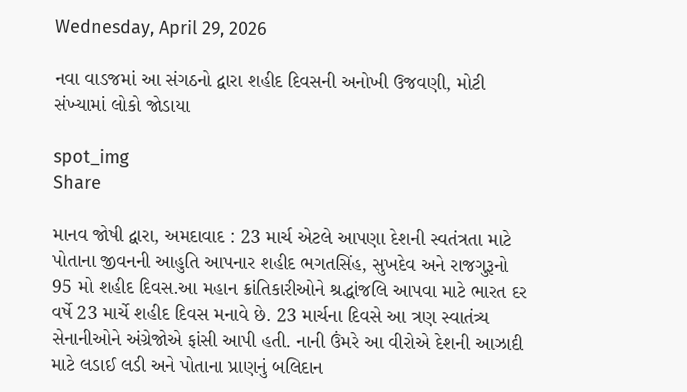Wednesday, April 29, 2026

નવા વાડજમાં આ સંગઠનો દ્વારા શહીદ દિવસની અનોખી ઉજવણી, મોટી સંખ્યામાં લોકો જોડાયા

spot_img
Share

માનવ જોષી દ્વારા, અમદાવાદ : 23 માર્ચ એટલે આપણા દેશની સ્વતંત્રતા માટે પોતાના જીવનની આહુતિ આપનાર શહીદ ભગતસિંહ, સુખદેવ અને રાજગુરૂનો 95 મો શહીદ દિવસ.આ મહાન ક્રાંતિકારીઓને શ્રદ્ધાંજલિ આપવા માટે ભારત દર વર્ષે 23 માર્ચે શહીદ દિવસ મનાવે છે. 23 માર્ચના દિવસે આ ત્રણ સ્વાતંત્ર્ય સેનાનીઓને અંગ્રેજોએ ફાંસી આપી હતી. નાની ઉંમરે આ વીરોએ દેશની આઝાદી માટે લડાઈ લડી અને પોતાના પ્રાણનું બલિદાન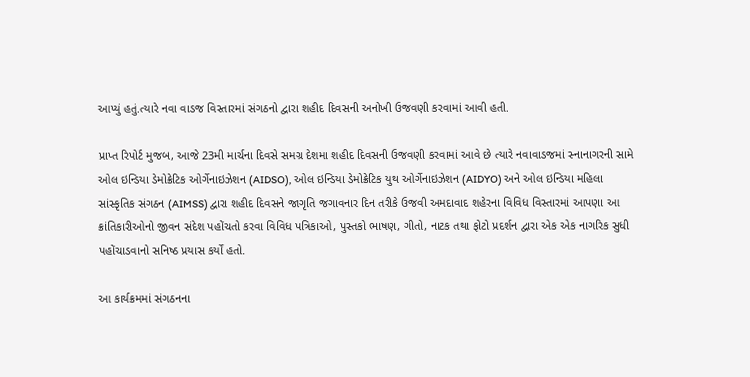આપ્યું હતું.ત્યારે નવા વાડજ વિસ્તારમાં સંગઠનો દ્વારા શહીદ દિવસની અનોખી ઉજવણી કરવામાં આવી હતી.

પ્રાપ્ત રિપોર્ટ મુજબ, આજે 23મી માર્ચના દિવસે સમગ્ર દેશમા શહીદ દિવસની ઉજવણી કરવામાં આવે છે ત્યારે નવાવાડજમાં સ્નાનાગરની સામે ઓલ ઇન્ડિયા ડેમોક્રેટિક ઓર્ગેનાઇઝેશન (AIDSO), ઓલ ઇન્ડિયા ડેમોક્રેટિક યુથ ઓર્ગેનાઇઝેશન (AIDYO) અને ઓલ ઇન્ડિયા મહિલા સાંસ્કૃતિક સંગઠન (AIMSS) દ્વારા શહીદ દિવસને જાગૃતિ જગાવનાર દિન તરીકે ઉજવી અમદાવાદ શહેરના વિવિધ વિસ્તારમાં આપણા આ ક્રાંતિકારીઓનો જીવન સંદેશ પહોંચતો કરવા વિવિધ પત્રિકાઓ, પુસ્તકો ભાષણ, ગીતો, નાટક તથા ફોટો પ્રદર્શન દ્વારા એક એક નાગરિક સુધી પહોંચાડવાનો સનિષ્ઠ પ્રયાસ કર્યોં હતો.

આ કાર્યક્રમમાં સંગઠનના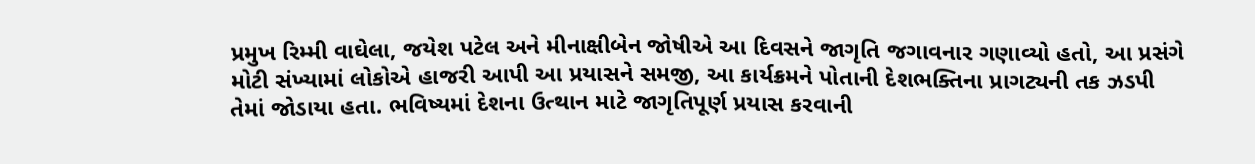પ્રમુખ રિમ્મી વાઘેલા, જયેશ પટેલ અને મીનાક્ષીબેન જોષીએ આ દિવસને જાગૃતિ જગાવનાર ગણાવ્યો હતો, આ પ્રસંગે મોટી સંખ્યામાં લોકોએ હાજરી આપી આ પ્રયાસને સમજી, આ કાર્યક્રમને પોતાની દેશભક્તિના પ્રાગટ્યની તક ઝડપી તેમાં જોડાયા હતા. ભવિષ્યમાં દેશના ઉત્થાન માટે જાગૃતિપૂર્ણ પ્રયાસ કરવાની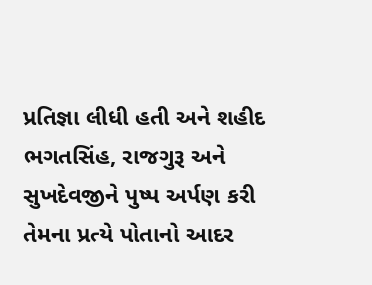પ્રતિજ્ઞા લીધી હતી અને શહીદ ભગતસિંહ, રાજગુરૂ અને સુખદેવજીને પુષ્પ અર્પણ કરી તેમના પ્રત્યે પોતાનો આદર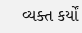વ્યક્ત કર્યોં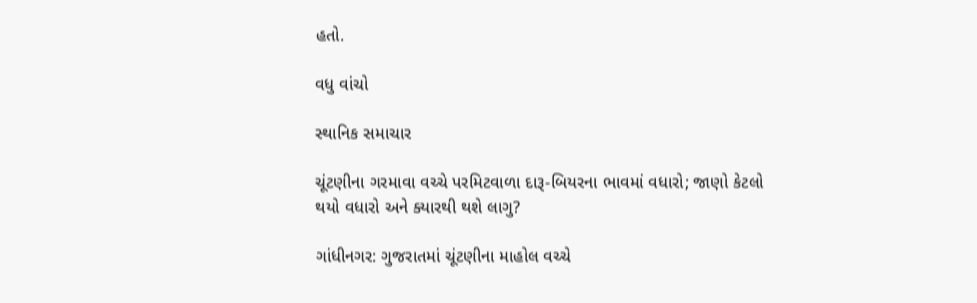હતો.

વધુ વાંચો

સ્થાનિક સમાચાર

ચૂંટણીના ગરમાવા વચ્ચે પરમિટવાળા દારૂ-બિયરના ભાવમાં વધારો; જાણો કેટલો થયો વધારો અને ક્યારથી થશે લાગુ?

ગાંધીનગર: ગુજરાતમાં ચૂંટણીના માહોલ વચ્ચે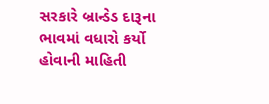સરકારે બ્રાન્ડેડ દારૂના ભાવમાં વધારો કર્યો હોવાની માહિતી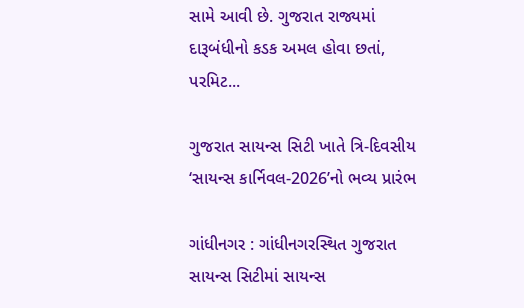સામે આવી છે. ગુજરાત રાજ્યમાં દારૂબંધીનો કડક અમલ હોવા છતાં, પરમિટ...

ગુજરાત સાયન્સ સિટી ખાતે ત્રિ-દિવસીય ‘સાયન્સ કાર્નિવલ-2026’નો ભવ્ય પ્રારંભ

ગાંધીનગર : ગાંધીનગરસ્થિત ગુજરાત સાયન્સ સિટીમાં સાયન્સ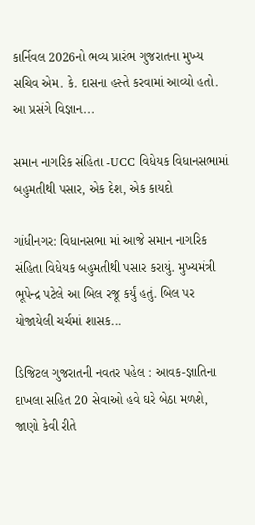કાર્નિવલ 2026નો ભવ્ય પ્રારંભ ગુજરાતના મુખ્ય સચિવ એમ. કે. દાસના હસ્તે કરવામાં આવ્યો હતો. આ પ્રસંગે વિજ્ઞાન...

સમાન નાગરિક સંહિતા -UCC વિધેયક વિધાનસભામાં બહુમતીથી પસાર, એક દેશ, એક કાયદો

ગાંધીનગર: વિધાનસભા માં આજે સમાન નાગરિક સંહિતા વિધેયક બહુમતીથી પસાર કરાયું. મુખ્યમંત્રી ભૂપેન્દ્ર પટેલે આ બિલ રજૂ કર્યું હતું. બિલ પર યોજાયેલી ચર્ચમાં શાસક...

ડિજિટલ ગુજરાતની નવતર પહેલ : આવક-જ્ઞાતિના દાખલા સહિત 20 સેવાઓ હવે ઘરે બેઠા મળશે, જાણો કેવી રીતે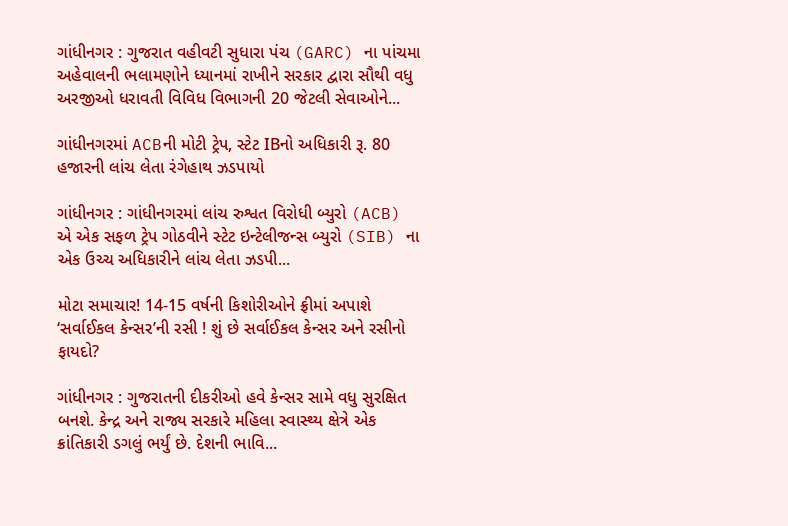ગાંધીનગર : ગુજરાત વહીવટી સુધારા પંચ (GARC) ના પાંચમા અહેવાલની ભલામણોને ધ્યાનમાં રાખીને સરકાર દ્વારા સૌથી વધુ અરજીઓ ધરાવતી વિવિધ વિભાગની 20 જેટલી સેવાઓને...

ગાંધીનગરમાં ACBની મોટી ટ્રેપ, સ્ટેટ IBનો અધિકારી રૂ. 80 હજારની લાંચ લેતા રંગેહાથ ઝડપાયો

ગાંધીનગર : ગાંધીનગરમાં લાંચ રુશ્વત વિરોધી બ્યુરો (ACB) એ એક સફળ ટ્રેપ ગોઠવીને સ્ટેટ ઇન્ટેલીજન્સ બ્યુરો (SIB) ના એક ઉચ્ચ અધિકારીને લાંચ લેતા ઝડપી...

મોટા સમાચાર! 14-15 વર્ષની કિશોરીઓને ફ્રીમાં અપાશે ‘સર્વાઈકલ કેન્સર’ની રસી ! શું છે સર્વાઈકલ કેન્સર અને રસીનો ફાયદો?

ગાંધીનગર : ગુજરાતની દીકરીઓ હવે કેન્સર સામે વધુ સુરક્ષિત બનશે. કેન્દ્ર અને રાજ્ય સરકારે મહિલા સ્વાસ્થ્ય ક્ષેત્રે એક ક્રાંતિકારી ડગલું ભર્યું છે. દેશની ભાવિ...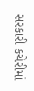સરકારી કચેરીમાં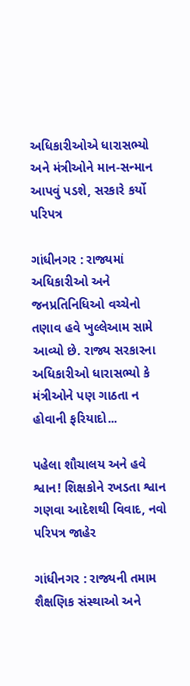અધિકારીઓએ ધારાસભ્યો અને મંત્રીઓને માન-સન્માન આપવું પડશે, સરકારે કર્યો પરિપત્ર

ગાંધીનગર : રાજ્યમાં અધિકારીઓ અને જનપ્રતિનિધિઓ વચ્ચેનો તણાવ હવે ખુલ્લેઆમ સામે આવ્યો છે. રાજ્ય સરકારના અધિકારીઓ ધારાસભ્યો કે મંત્રીઓને પણ ગાઠતા ન હોવાની ફરિયાદો...

પહેલા શૌચાલય અને હવે શ્વાન! શિક્ષકોને રખડતા શ્વાન ગણવા આદેશથી વિવાદ, નવો પરિપત્ર જાહેર

ગાંધીનગર : રાજ્યની તમામ શૈક્ષણિક સંસ્થાઓ અને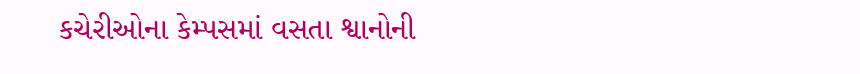કચેરીઓના કેમ્પસમાં વસતા શ્વાનોની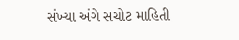સંખ્યા અંગે સચોટ માહિતી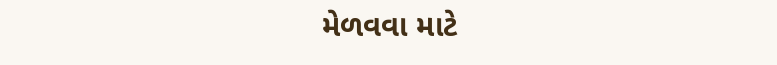મેળવવા માટે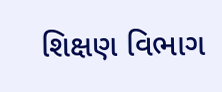શિક્ષણ વિભાગ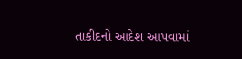તાકીદનો આદેશ આપવામાં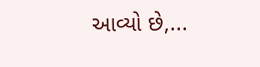આવ્યો છે,...